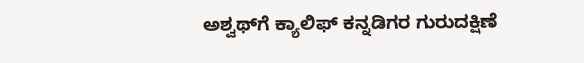ಅಶ್ವಥ್‌ಗೆ ಕ್ಯಾಲಿಫ್‌ ಕನ್ನಡಿಗರ ಗುರುದಕ್ಷಿಣೆ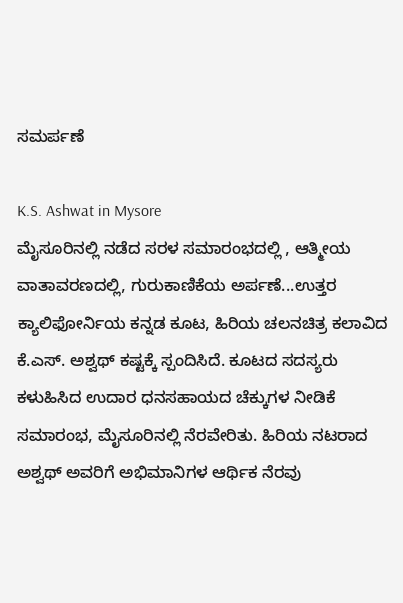ಸಮರ್ಪಣೆ

K.S. Ashwat in Mysore
ಮೈಸೂರಿನಲ್ಲಿ ನಡೆದ ಸರಳ ಸಮಾರಂಭದಲ್ಲಿ , ಆತ್ಮೀಯ ವಾತಾವರಣದಲ್ಲಿ, ಗುರುಕಾಣಿಕೆಯ ಅರ್ಪಣೆ...ಉತ್ತರ ಕ್ಯಾಲಿಫೋರ್ನಿಯ ಕನ್ನಡ ಕೂಟ, ಹಿರಿಯ ಚಲನಚಿತ್ರ ಕಲಾವಿದ ಕೆ.ಎಸ್‌. ಅಶ್ವಥ್‌ ಕಷ್ಟಕ್ಕೆ ಸ್ಪಂದಿಸಿದೆ. ಕೂಟದ ಸದಸ್ಯರು ಕಳುಹಿಸಿದ ಉದಾರ ಧನಸಹಾಯದ ಚೆಕ್ಕುಗಳ ನೀಡಿಕೆ ಸಮಾರಂಭ, ಮೈಸೂರಿನಲ್ಲಿ ನೆರವೇರಿತು. ಹಿರಿಯ ನಟರಾದ ಅಶ್ವಥ್‌ ಅವರಿಗೆ ಅಭಿಮಾನಿಗಳ ಆರ್ಥಿಕ ನೆರವು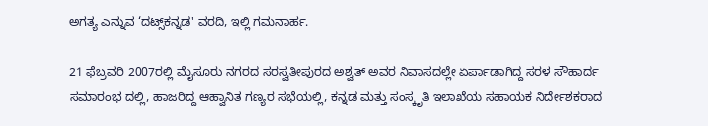ಅಗತ್ಯ ಎನ್ನುವ ‘ದಟ್ಸ್‌ಕನ್ನಡ' ವರದಿ, ಇಲ್ಲಿ ಗಮನಾರ್ಹ.

21 ಫೆಬ್ರವರಿ 2007ರಲ್ಲಿ ಮೈಸೂರು ನಗರದ ಸರಸ್ವತೀಪುರದ ಅಶ್ವತ್‌ ಅವರ ನಿವಾಸದಲ್ಲೇ ಏರ್ಪಾಡಾಗಿದ್ದ ಸರಳ ಸೌಹಾರ್ದ ಸಮಾರಂಭ ದಲ್ಲಿ, ಹಾಜರಿದ್ದ ಆಹ್ವಾನಿತ ಗಣ್ಯರ ಸಭೆಯಲ್ಲಿ, ಕನ್ನಡ ಮತ್ತು ಸಂಸ್ಕೃತಿ ಇಲಾಖೆಯ ಸಹಾಯಕ ನಿರ್ದೇಶಕರಾದ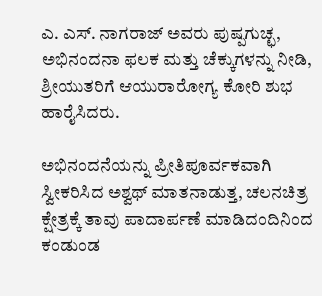ಎ. ಎಸ್‌. ನಾಗರಾಜ್‌ ಅವರು ಪುಷ್ಪಗುಚ್ಛ, ಅಭಿನಂದನಾ ಫಲಕ ಮತ್ತು ಚೆಕ್ಕುಗಳನ್ನು ನೀಡಿ, ಶ್ರೀಯುತರಿಗೆ ಆಯುರಾರೋಗ್ಯ ಕೋರಿ ಶುಭ ಹಾರೈಸಿದರು.

ಅಭಿನಂದನೆಯನ್ನು ಪ್ರೀತಿಪೂರ್ವಕವಾಗಿ ಸ್ವೀಕರಿಸಿದ ಅಶ್ವಥ್‌ ಮಾತನಾಡುತ್ತ, ಚಲನಚಿತ್ರ ಕ್ಷೇತ್ರಕ್ಕೆ ತಾವು ಪಾದಾರ್ಪಣೆ ಮಾಡಿದಂದಿನಿಂದ ಕಂಡುಂಡ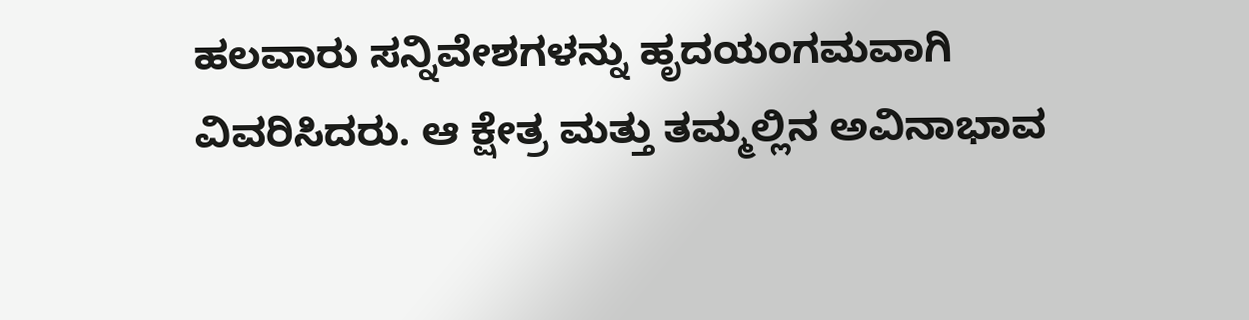ಹಲವಾರು ಸನ್ನಿವೇಶಗಳನ್ನು ಹೃದಯಂಗಮವಾಗಿ ವಿವರಿಸಿದರು. ಆ ಕ್ಷೇತ್ರ ಮತ್ತು ತಮ್ಮಲ್ಲಿನ ಅವಿನಾಭಾವ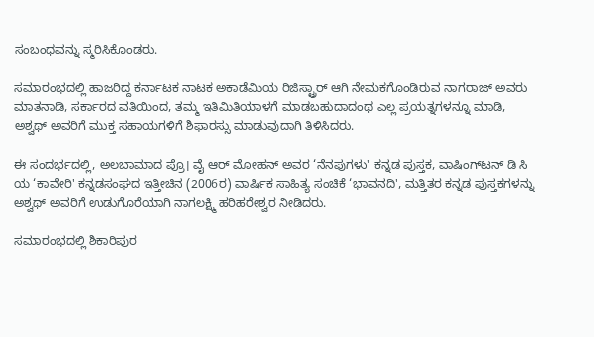ಸಂಬಂಧವನ್ನು ಸ್ಮರಿಸಿಕೊಂಡರು.

ಸಮಾರಂಭದಲ್ಲಿ ಹಾಜರಿದ್ದ ಕರ್ನಾಟಕ ನಾಟಕ ಅಕಾಡೆಮಿಯ ರಿಜಿಸ್ಟ್ರಾರ್‌ ಆಗಿ ನೇಮಕಗೊಂಡಿರುವ ನಾಗರಾಜ್‌ ಅವರು ಮಾತನಾಡಿ, ಸರ್ಕಾರದ ವತಿಯಿಂದ, ತಮ್ಮ ಇತಿಮಿತಿಯಾಳಗೆ ಮಾಡಬಹುದಾದಂಥ ಎಲ್ಲ ಪ್ರಯತ್ನಗಳನ್ನೂ ಮಾಡಿ, ಅಶ್ವಥ್‌ ಅವರಿಗೆ ಮುಕ್ತ ಸಹಾಯಗಳಿಗೆ ಶಿಫಾರಸ್ಸು ಮಾಡುವುದಾಗಿ ತಿಳಿಸಿದರು.

ಈ ಸಂದರ್ಭದಲ್ಲಿ, ಅಲಬಾಮಾದ ಪ್ರೊ। ವೈ ಆರ್‌ ಮೋಹನ್‌ ಅವರ ‘ನೆನಪುಗಳು' ಕನ್ನಡ ಪುಸ್ತಕ, ವಾಷಿಂಗ್‌ಟನ್‌ ಡಿ ಸಿ ಯ ‘ಕಾವೇರಿ' ಕನ್ನಡಸಂಘದ ಇತ್ತೀಚಿನ (2006ರ) ವಾರ್ಷಿಕ ಸಾಹಿತ್ಯ ಸಂಚಿಕೆ ‘ಭಾವನದಿ', ಮತ್ತಿತರ ಕನ್ನಡ ಪುಸ್ತಕಗಳನ್ನು ಅಶ್ವಥ್‌ ಅವರಿಗೆ ಉಡುಗೊರೆಯಾಗಿ ನಾಗಲಕ್ಷ್ಮಿ ಹರಿಹರೇಶ್ವರ ನೀಡಿದರು.

ಸಮಾರಂಭದಲ್ಲಿ ಶಿಕಾರಿಪುರ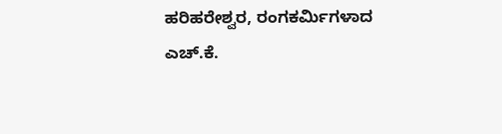ಹರಿಹರೇಶ್ವರ, ರಂಗಕರ್ಮಿಗಳಾದ ಎಚ್‌.ಕೆ.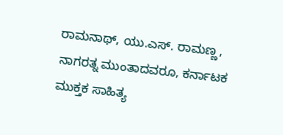ರಾಮನಾಥ್‌, ಯು.ಎಸ್‌. ರಾಮಣ್ಣ, ನಾಗರತ್ನ ಮುಂತಾದವರೂ, ಕರ್ನಾಟಕ ಮುಕ್ತಕ ಸಾಹಿತ್ಯ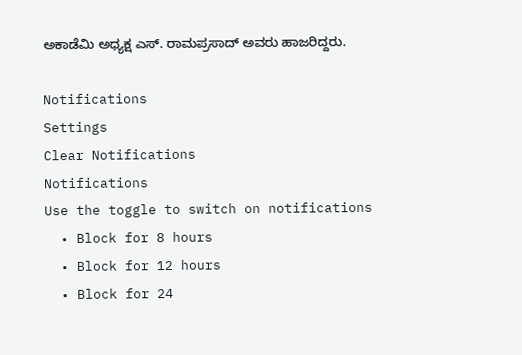ಅಕಾಡೆಮಿ ಅಧ್ಯಕ್ಷ ಎಸ್‌. ರಾಮಪ್ರಸಾದ್‌ ಅವರು ಹಾಜರಿದ್ದರು.

Notifications
Settings
Clear Notifications
Notifications
Use the toggle to switch on notifications
  • Block for 8 hours
  • Block for 12 hours
  • Block for 24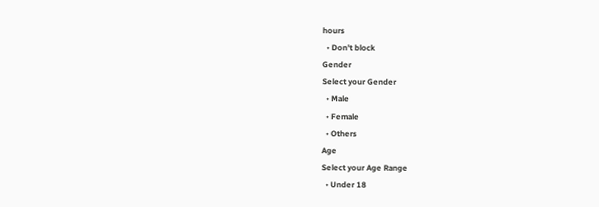hours
  • Don't block
Gender
Select your Gender
  • Male
  • Female
  • Others
Age
Select your Age Range
  • Under 18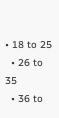• 18 to 25
  • 26 to 35
  • 36 to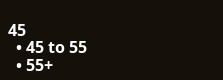45
  • 45 to 55
  • 55+